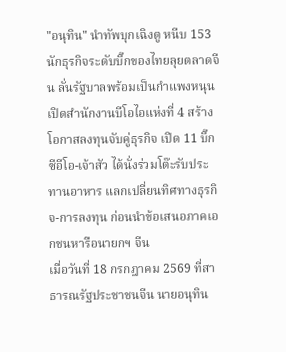"อนุทิน" นำทัพบุกเฉิงตู หนีบ 153 นักธุรกิจระดับบิ๊กของไทยลุยตลาดจีน ลั่นรัฐบาลพร้อมเป็นกำแพงหนุน เปิดสำนักงานบีโอไอแห่งที่ 4 สร้างโอกาสลงทุนจับคู่ธุรกิจ เปิด 11 บิ๊กซีอีโอ-เจ้าสัว ได้นั่งร่วมโต๊ะรับประทานอาหาร แลกเปลี่ยนทิศทางธุรกิจ-การลงทุน ก่อนนำข้อเสนอภาคเอกชนหารือนายกฯ จีน
เมื่อวันที่ 18 กรกฎาคม 2569 ที่สาธารณรัฐประชาชนจีน นายอนุทิน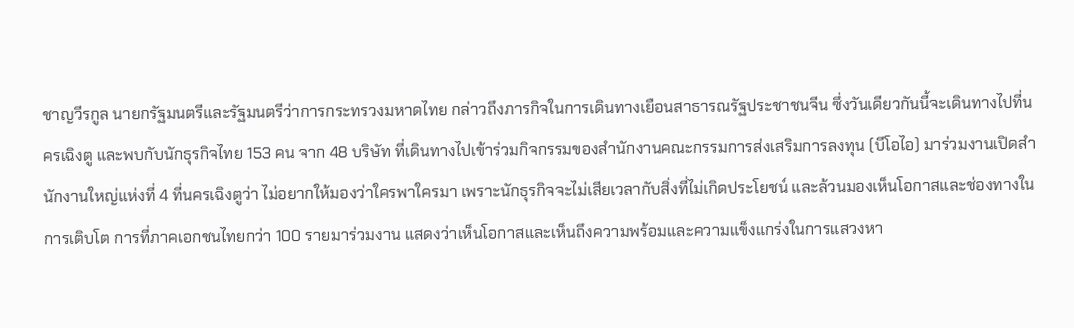ชาญวีรกูล นายกรัฐมนตรีและรัฐมนตรีว่าการกระทรวงมหาดไทย กล่าวถึงภารกิจในการเดินทางเยือนสาธารณรัฐประชาชนจีน ซึ่งวันเดียวกันนี้จะเดินทางไปที่นครเฉิงตู และพบกับนักธุรกิจไทย 153 คน จาก 48 บริษัท ที่เดินทางไปเข้าร่วมกิจกรรมของสำนักงานคณะกรรมการส่งเสริมการลงทุน (บีโอไอ) มาร่วมงานเปิดสำนักงานใหญ่แห่งที่ 4 ที่นครเฉิงตูว่า ไม่อยากให้มองว่าใครพาใครมา เพราะนักธุรกิจจะไม่เสียเวลากับสิ่งที่ไม่เกิดประโยชน์ และล้วนมองเห็นโอกาสและช่องทางในการเติบโต การที่ภาคเอกชนไทยกว่า 100 รายมาร่วมงาน แสดงว่าเห็นโอกาสและเห็นถึงความพร้อมและความแข็งแกร่งในการแสวงหา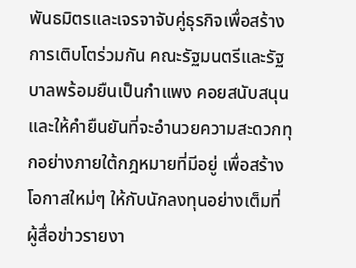พันธมิตรและเจรจาจับคู่ธุรกิจเพื่อสร้างการเติบโตร่วมกัน คณะรัฐมนตรีและรัฐบาลพร้อมยืนเป็นกำแพง คอยสนับสนุน และให้คำยืนยันที่จะอำนวยความสะดวกทุกอย่างภายใต้กฎหมายที่มีอยู่ เพื่อสร้างโอกาสใหม่ๆ ให้กับนักลงทุนอย่างเต็มที่
ผู้สื่อข่าวรายงา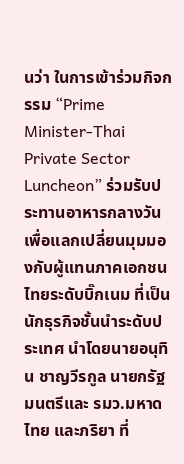นว่า ในการเข้าร่วมกิจกรรม “Prime Minister-Thai Private Sector Luncheon” ร่วมรับประทานอาหารกลางวัน เพื่อแลกเปลี่ยนมุมมองกับผู้แทนภาคเอกชนไทยระดับบิ๊กเนม ที่เป็นนักธุรกิจชั้นนำระดับประเทศ นำโดยนายอนุทิน ชาญวีรกูล นายกรัฐมนตรีและ รมว.มหาดไทย และภริยา ที่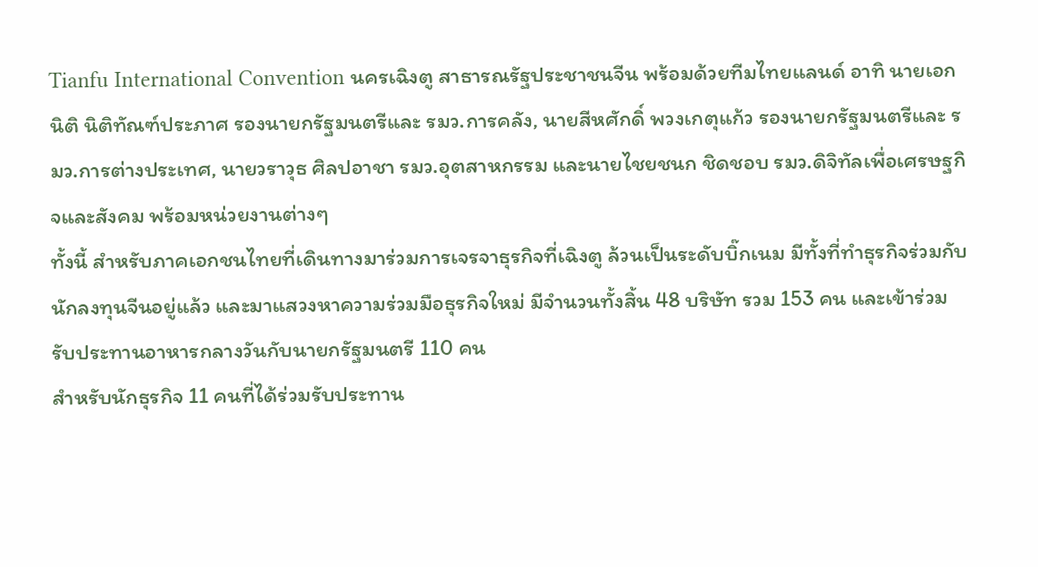Tianfu International Convention นครเฉิงตู สาธารณรัฐประชาชนจีน พร้อมด้วยทีมไทยแลนด์ อาทิ นายเอกนิติ นิติทัณฑ์ประภาศ รองนายกรัฐมนตรีและ รมว.การคลัง, นายสีหศักดิ์ พวงเกตุแก้ว รองนายกรัฐมนตรีและ รมว.การต่างประเทศ, นายวราวุธ ศิลปอาชา รมว.อุตสาหกรรม และนายไชยชนก ชิดชอบ รมว.ดิจิทัลเพื่อเศรษฐกิจและสังคม พร้อมหน่วยงานต่างๆ
ทั้งนี้ สำหรับภาคเอกชนไทยที่เดินทางมาร่วมการเจรจาธุรกิจที่เฉิงตู ล้วนเป็นระดับบิ๊กเนม มีทั้งที่ทำธุรกิจร่วมกับนักลงทุนจีนอยู่แล้ว และมาแสวงหาความร่วมมือธุรกิจใหม่ มีจำนวนทั้งสิ้น 48 บริษัท รวม 153 คน และเข้าร่วมรับประทานอาหารกลางวันกับนายกรัฐมนตรี 110 คน
สำหรับนักธุรกิจ 11 คนที่ได้ร่วมรับประทาน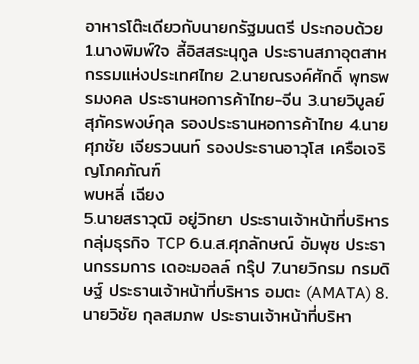อาหารโต๊ะเดียวกับนายกรัฐมนตรี ประกอบด้วย 1.นางพิมพ์ใจ ลี้อิสสระนุกูล ประธานสภาอุตสาหกรรมแห่งประเทศไทย 2.นายณรงค์ศักดิ์ พุทธพรมงคล ประธานหอการค้าไทย-จีน 3.นายวิบูลย์ สุภัครพงษ์กุล รองประธานหอการค้าไทย 4.นายศุภชัย เจียรวนนท์ รองประธานอาวุโส เครือเจริญโภคภัณฑ์
พบหลี่ เฉียง
5.นายสราวุฒิ อยู่วิทยา ประธานเจ้าหน้าที่บริหาร กลุ่มธุรกิจ TCP 6.น.ส.ศุภลักษณ์ อัมพุช ประธานกรรมการ เดอะมอลล์ กรุ๊ป 7.นายวิกรม กรมดิษฐ์ ประธานเจ้าหน้าที่บริหาร อมตะ (AMATA) 8.นายวิชัย กุลสมภพ ประธานเจ้าหน้าที่บริหา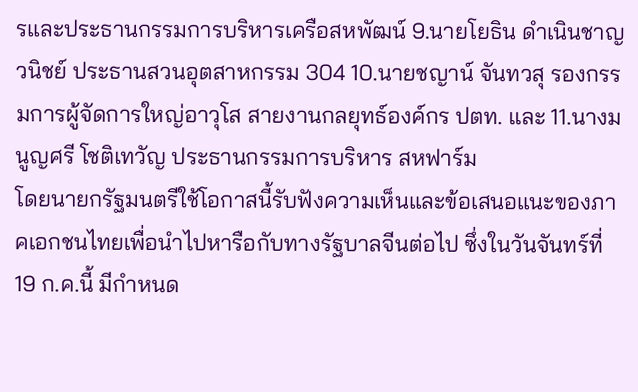รและประธานกรรมการบริหารเครือสหพัฒน์ 9.นายโยธิน ดำเนินชาญวนิชย์ ประธานสวนอุตสาหกรรม 304 10.นายชญาน์ จันทวสุ รองกรรมการผู้จัดการใหญ่อาวุโส สายงานกลยุทธ์องค์กร ปตท. และ 11.นางมนูญศรี โชติเทวัญ ประธานกรรมการบริหาร สหฟาร์ม
โดยนายกรัฐมนตรีใช้โอกาสนี้รับฟังความเห็นและข้อเสนอแนะของภาคเอกชนไทยเพื่อนำไปหารือกับทางรัฐบาลจีนต่อไป ซึ่งในวันจันทร์ที่ 19 ก.ค.นี้ มีกำหนด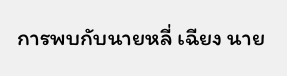การพบกับนายหลี่ เฉียง นาย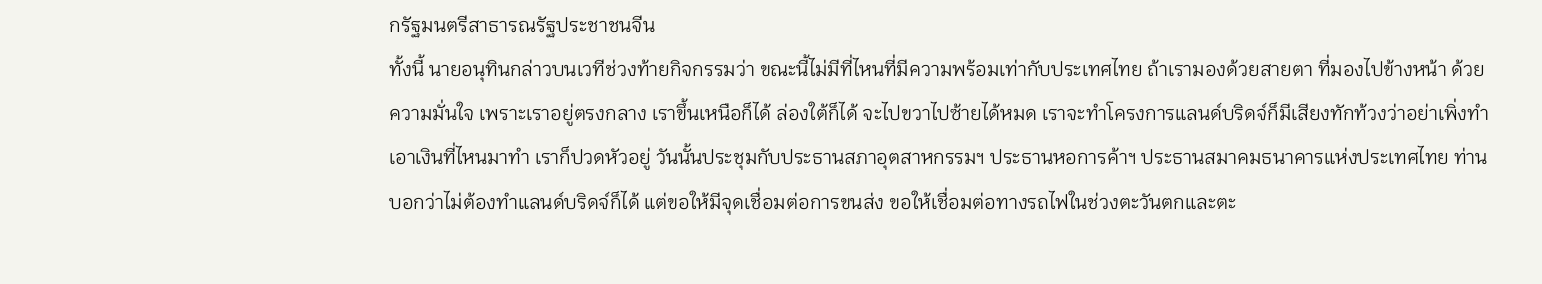กรัฐมนตรีสาธารณรัฐประชาชนจีน
ทั้งนี้ นายอนุทินกล่าวบนเวทีช่วงท้ายกิจกรรมว่า ขณะนี้ไม่มีที่ไหนที่มีความพร้อมเท่ากับประเทศไทย ถ้าเรามองด้วยสายตา ที่มองไปข้างหน้า ด้วยความมั่นใจ เพราะเราอยู่ตรงกลาง เราขึ้นเหนือก็ได้ ล่องใต้ก็ได้ จะไปขวาไปซ้ายได้หมด เราจะทำโครงการแลนด์บริดจ์ก็มีเสียงทักท้วงว่าอย่าเพิ่งทำ เอาเงินที่ไหนมาทำ เราก็ปวดหัวอยู่ วันนั้นประชุมกับประธานสภาอุตสาหกรรมฯ ประธานหอการค้าฯ ประธานสมาคมธนาคารแห่งประเทศไทย ท่านบอกว่าไม่ต้องทำแลนด์บริดจ์ก็ได้ แต่ขอให้มีจุดเชื่อมต่อการขนส่ง ขอให้เชื่อมต่อทางรถไฟในช่วงตะวันตกและตะ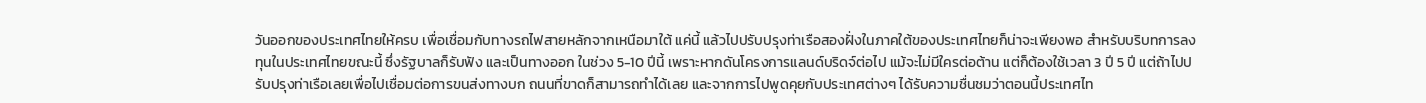วันออกของประเทศไทยให้ครบ เพื่อเชื่อมกับทางรถไฟสายหลักจากเหนือมาใต้ แค่นี้ แล้วไปปรับปรุงท่าเรือสองฝั่งในภาคใต้ของประเทศไทยก็น่าจะเพียงพอ สำหรับบริบทการลงทุนในประเทศไทยขณะนี้ ซึ่งรัฐบาลก็รับฟัง และเป็นทางออก ในช่วง 5-10 ปีนี้ เพราะหากดันโครงการแลนด์บริดจ์ต่อไป แม้จะไม่มีใครต่อต้าน แต่ก็ต้องใช้เวลา 3 ปี 5 ปี แต่ถ้าไปปรับปรุงท่าเรือเลยเพื่อไปเชื่อมต่อการขนส่งทางบก ถนนที่ขาดก็สามารถทำได้เลย และจากการไปพูดคุยกับประเทศต่างๆ ได้รับความชื่นชมว่าตอนนี้ประเทศไท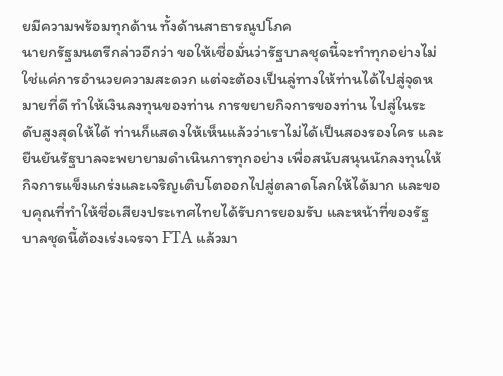ยมีความพร้อมทุกด้าน ทั้งด้านสาธารณูปโภค
นายกรัฐมนตรีกล่าวอีกว่า ขอให้เชื่อมั่นว่ารัฐบาลชุดนี้จะทำทุกอย่างไม่ใช่แค่การอำนวยความสะดวก แต่จะต้องเป็นลู่ทางให้ท่านได้ไปสู่จุดหมายที่ดี ทำให้เงินลงทุนของท่าน การขยายกิจการของท่าน ไปสู่ในระดับสูงสุดให้ได้ ท่านก็แสดงให้เห็นแล้วว่าเราไม่ได้เป็นสองรองใคร และยืนยันรัฐบาลจะพยายามดำเนินการทุกอย่าง เพื่อสนับสนุนนักลงทุนให้กิจการแข็งแกร่งและเจริญเติบโตออกไปสู่ตลาดโลกให้ได้มาก และขอบคุณที่ทำให้ชื่อเสียงประเทศไทยได้รับการยอมรับ และหน้าที่ของรัฐบาลชุดนี้ต้องเร่งเจรจา FTA แล้วมา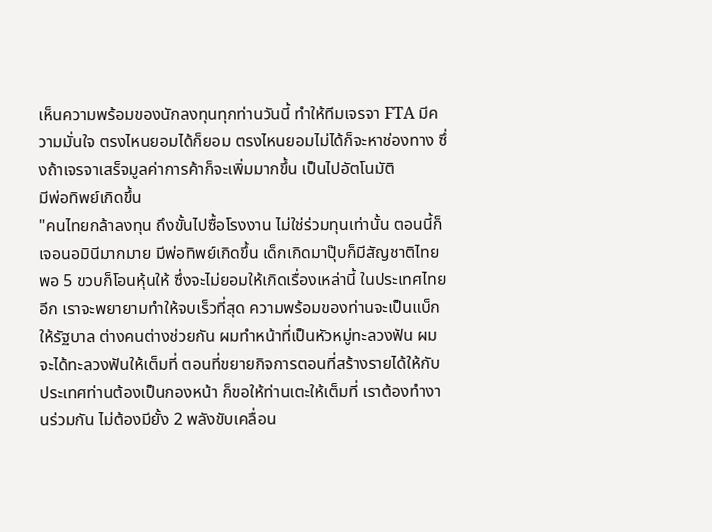เห็นความพร้อมของนักลงทุนทุกท่านวันนี้ ทำให้ทีมเจรจา FTA มีความมั่นใจ ตรงไหนยอมได้ก็ยอม ตรงไหนยอมไม่ได้ก็จะหาช่องทาง ซึ่งถ้าเจรจาเสร็จมูลค่าการค้าก็จะเพิ่มมากขึ้น เป็นไปอัตโนมัติ
มีพ่อทิพย์เกิดขึ้น
"คนไทยกล้าลงทุน ถึงขั้นไปซื้อโรงงาน ไม่ใช่ร่วมทุนเท่านั้น ตอนนี้ก็เจอนอมินีมากมาย มีพ่อทิพย์เกิดขึ้น เด็กเกิดมาปุ๊บก็มีสัญชาติไทย พอ 5 ขวบก็โอนหุ้นให้ ซึ่งจะไม่ยอมให้เกิดเรื่องเหล่านี้ ในประเทศไทยอีก เราจะพยายามทำให้จบเร็วที่สุด ความพร้อมของท่านจะเป็นแบ็กให้รัฐบาล ต่างคนต่างช่วยกัน ผมทำหน้าที่เป็นหัวหมู่ทะลวงฟัน ผมจะได้ทะลวงฟันให้เต็มที่ ตอนที่ขยายกิจการตอนที่สร้างรายได้ให้กับประเทศท่านต้องเป็นกองหน้า ก็ขอให้ท่านเตะให้เต็มที่ เราต้องทำงานร่วมกัน ไม่ต้องมียั้ง 2 พลังขับเคลื่อน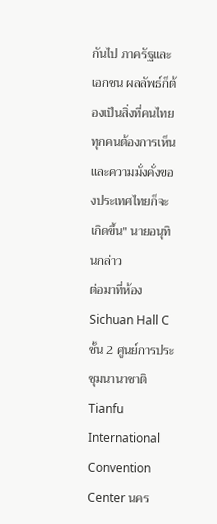กันไป ภาครัฐและเอกชน ผลลัพธ์ก็ต้องเป็นสิ่งที่คนไทยทุกคนต้องการเห็น และความมั่งคั่งของประเทศไทยก็จะเกิดขึ้น" นายอนุทินกล่าว
ต่อมาที่ห้อง Sichuan Hall C ชั้น 2 ศูนย์การประชุมนานาชาติ Tianfu International Convention Center นคร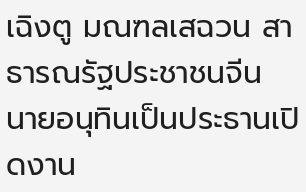เฉิงตู มณฑลเสฉวน สาธารณรัฐประชาชนจีน นายอนุทินเป็นประธานเปิดงาน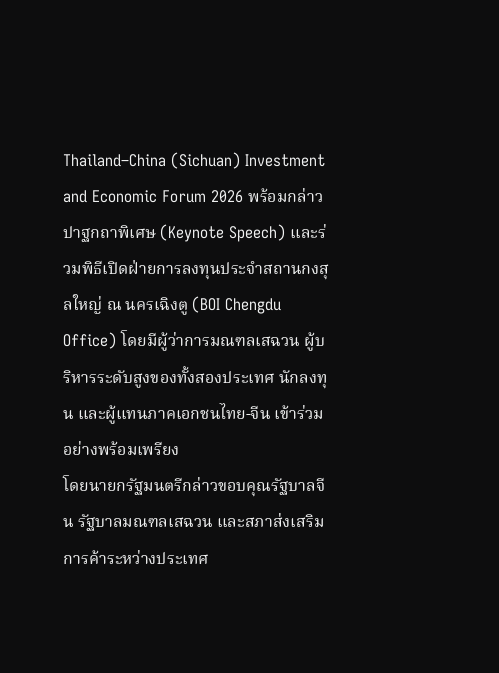Thailand–China (Sichuan) Investment and Economic Forum 2026 พร้อมกล่าวปาฐกถาพิเศษ (Keynote Speech) และร่วมพิธีเปิดฝ่ายการลงทุนประจำสถานกงสุลใหญ่ ณ นครเฉิงตู (BOI Chengdu Office) โดยมีผู้ว่าการมณฑลเสฉวน ผู้บริหารระดับสูงของทั้งสองประเทศ นักลงทุน และผู้แทนภาคเอกชนไทย-จีน เข้าร่วมอย่างพร้อมเพรียง
โดยนายกรัฐมนตรีกล่าวขอบคุณรัฐบาลจีน รัฐบาลมณฑลเสฉวน และสภาส่งเสริมการค้าระหว่างประเทศ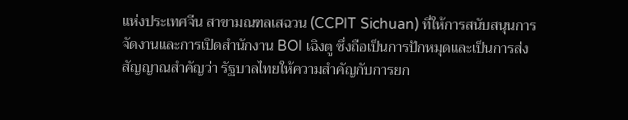แห่งประเทศจีน สาขามณฑลเสฉวน (CCPIT Sichuan) ที่ให้การสนับสนุนการจัดงานและการเปิดสำนักงาน BOI เฉิงตู ซึ่งถือเป็นการปักหมุดและเป็นการส่งสัญญาณสำคัญว่า รัฐบาลไทยให้ความสำคัญกับการยก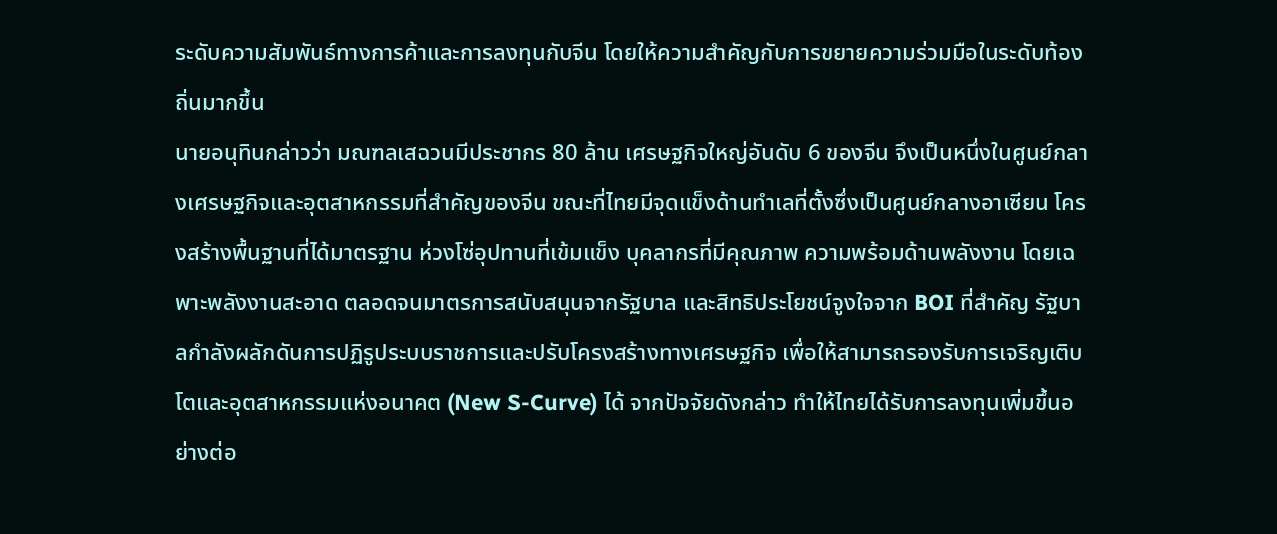ระดับความสัมพันธ์ทางการค้าและการลงทุนกับจีน โดยให้ความสำคัญกับการขยายความร่วมมือในระดับท้องถิ่นมากขึ้น
นายอนุทินกล่าวว่า มณฑลเสฉวนมีประชากร 80 ล้าน เศรษฐกิจใหญ่อันดับ 6 ของจีน จึงเป็นหนึ่งในศูนย์กลางเศรษฐกิจและอุตสาหกรรมที่สำคัญของจีน ขณะที่ไทยมีจุดแข็งด้านทำเลที่ตั้งซึ่งเป็นศูนย์กลางอาเซียน โครงสร้างพื้นฐานที่ได้มาตรฐาน ห่วงโซ่อุปทานที่เข้มแข็ง บุคลากรที่มีคุณภาพ ความพร้อมด้านพลังงาน โดยเฉพาะพลังงานสะอาด ตลอดจนมาตรการสนับสนุนจากรัฐบาล และสิทธิประโยชน์จูงใจจาก BOI ที่สำคัญ รัฐบาลกำลังผลักดันการปฏิรูประบบราชการและปรับโครงสร้างทางเศรษฐกิจ เพื่อให้สามารถรองรับการเจริญเติบโตและอุตสาหกรรมแห่งอนาคต (New S-Curve) ได้ จากปัจจัยดังกล่าว ทำให้ไทยได้รับการลงทุนเพิ่มขึ้นอย่างต่อ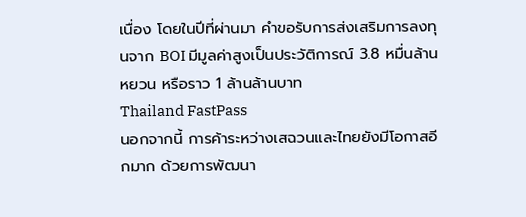เนื่อง โดยในปีที่ผ่านมา คำขอรับการส่งเสริมการลงทุนจาก BOI มีมูลค่าสูงเป็นประวัติการณ์ 3.8 หมื่นล้านหยวน หรือราว 1 ล้านล้านบาท
Thailand FastPass
นอกจากนี้ การค้าระหว่างเสฉวนและไทยยังมีโอกาสอีกมาก ด้วยการพัฒนา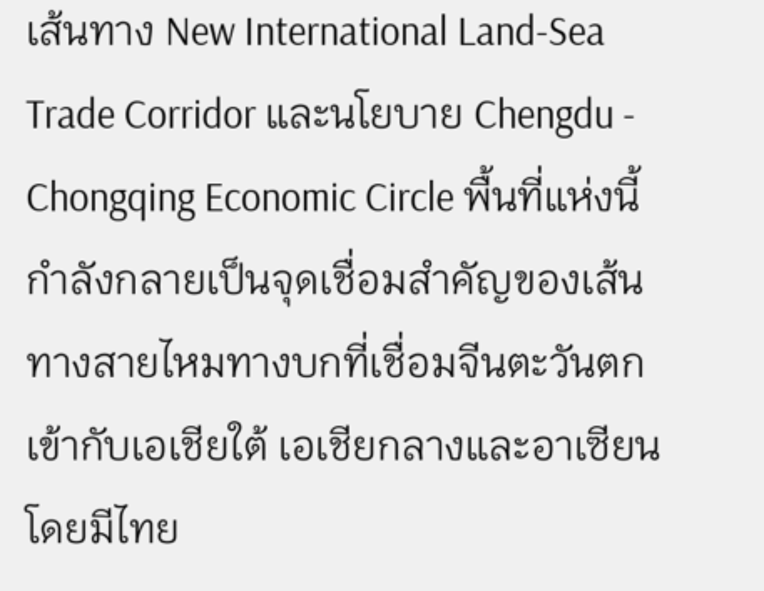เส้นทาง New International Land-Sea Trade Corridor และนโยบาย Chengdu - Chongqing Economic Circle พื้นที่แห่งนี้กำลังกลายเป็นจุดเชื่อมสำคัญของเส้นทางสายไหมทางบกที่เชื่อมจีนตะวันตกเข้ากับเอเชียใต้ เอเชียกลางและอาเซียน โดยมีไทย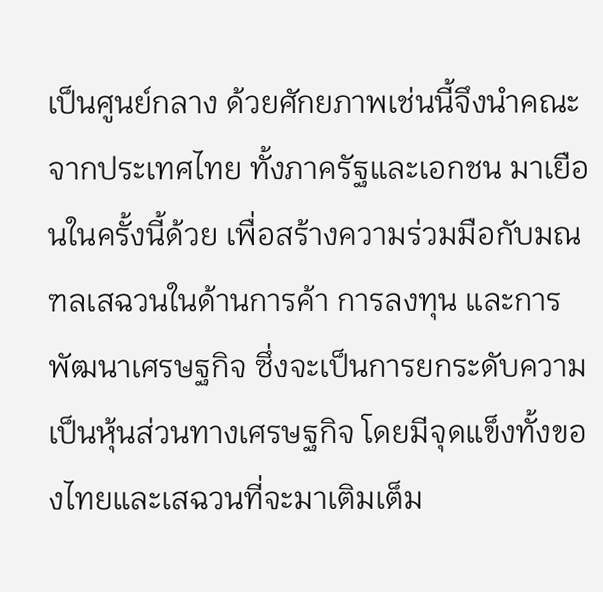เป็นศูนย์กลาง ด้วยศักยภาพเช่นนี้จึงนำคณะจากประเทศไทย ทั้งภาครัฐและเอกชน มาเยือนในครั้งนี้ด้วย เพื่อสร้างความร่วมมือกับมณฑลเสฉวนในด้านการค้า การลงทุน และการพัฒนาเศรษฐกิจ ซึ่งจะเป็นการยกระดับความเป็นหุ้นส่วนทางเศรษฐกิจ โดยมีจุดแข็งทั้งของไทยและเสฉวนที่จะมาเติมเต็ม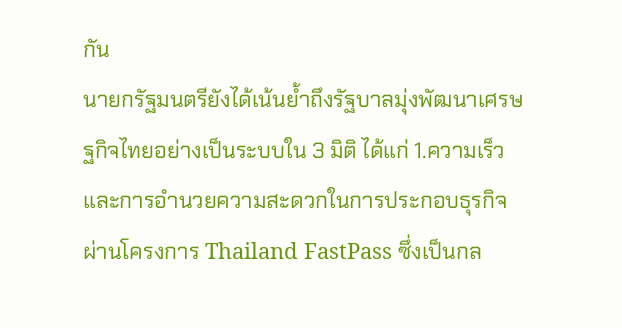กัน
นายกรัฐมนตรียังได้เน้นย้ำถึงรัฐบาลมุ่งพัฒนาเศรษฐกิจไทยอย่างเป็นระบบใน 3 มิติ ได้แก่ 1.ความเร็วและการอำนวยความสะดวกในการประกอบธุรกิจ ผ่านโครงการ Thailand FastPass ซึ่งเป็นกล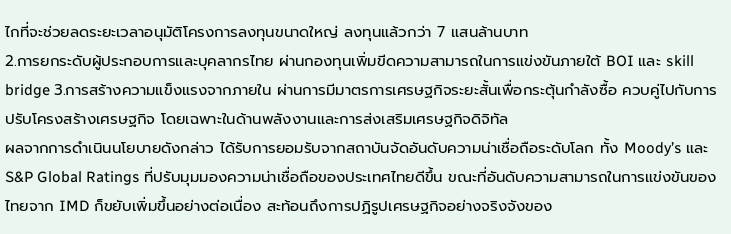ไกที่จะช่วยลดระยะเวลาอนุมัติโครงการลงทุนขนาดใหญ่ ลงทุนแล้วกว่า 7 แสนล้านบาท
2.การยกระดับผู้ประกอบการและบุคลากรไทย ผ่านกองทุนเพิ่มขีดความสามารถในการแข่งขันภายใต้ BOI และ skill bridge 3.การสร้างความแข็งแรงจากภายใน ผ่านการมีมาตรการเศรษฐกิจระยะสั้นเพื่อกระตุ้นกำลังซื้อ ควบคู่ไปกับการปรับโครงสร้างเศรษฐกิจ โดยเฉพาะในด้านพลังงานและการส่งเสริมเศรษฐกิจดิจิทัล
ผลจากการดำเนินนโยบายดังกล่าว ได้รับการยอมรับจากสถาบันจัดอันดับความน่าเชื่อถือระดับโลก ทั้ง Moody’s และ S&P Global Ratings ที่ปรับมุมมองความน่าเชื่อถือของประเทศไทยดีขึ้น ขณะที่อันดับความสามารถในการแข่งขันของไทยจาก IMD ก็ขยับเพิ่มขึ้นอย่างต่อเนื่อง สะท้อนถึงการปฏิรูปเศรษฐกิจอย่างจริงจังของ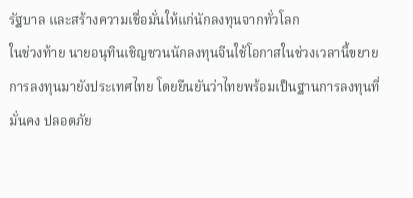รัฐบาล และสร้างความเชื่อมั่นให้แก่นักลงทุนจากทั่วโลก
ในช่วงท้าย นายอนุทินเชิญชวนนักลงทุนจีนใช้โอกาสในช่วงเวลานี้ขยายการลงทุนมายังประเทศไทย โดยยืนยันว่าไทยพร้อมเป็นฐานการลงทุนที่มั่นคง ปลอดภัย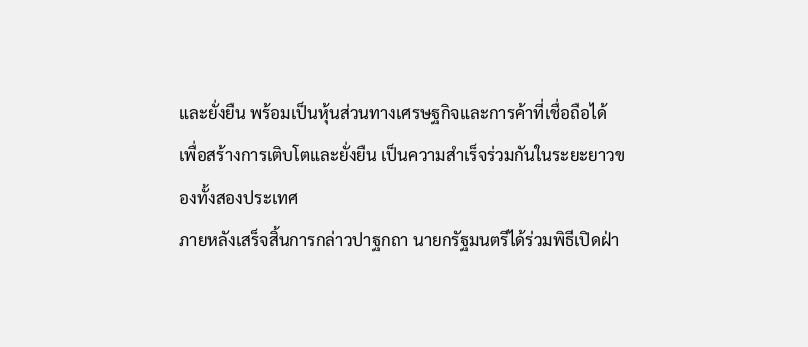และยั่งยืน พร้อมเป็นหุ้นส่วนทางเศรษฐกิจและการค้าที่เชื่อถือได้ เพื่อสร้างการเติบโตและยั่งยืน เป็นความสำเร็จร่วมกันในระยะยาวของทั้งสองประเทศ
ภายหลังเสร็จสิ้นการกล่าวปาฐกถา นายกรัฐมนตรีได้ร่วมพิธีเปิดฝ่า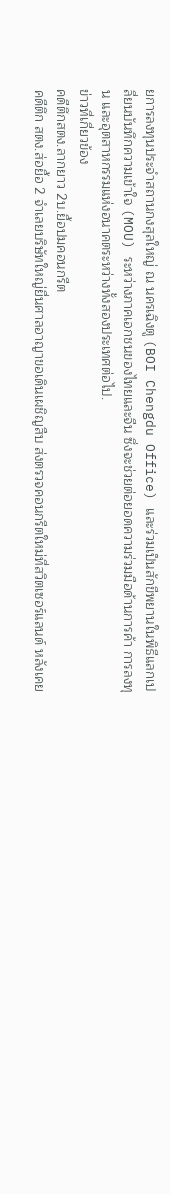ยการลงทุนประจำสถานกงสุลใหญ่ ณ นครเฉิงตู (BOI Chengdu Office) และร่วมเป็นสักขีพยานในพิธีแลกเปลี่ยนบันทึกความเข้าใจ (MOU) ระหว่างภาคเอกชนของไทยและจีน ซึ่งจะช่วยต่อยอดความร่วมมือด้านการค้า การลงทุน และอุตสาหกรรมแห่งอนาคตระหว่างทั้งสองประเทศต่อไป.
ข่าวที่เกี่ยวข้อง
คดีตึกสตง.ลากยาว 2บ.ยื้อปมคอนกรีต
คดีตึก สตง.ส่อยื้อ 2 จำเลยบริษัทใหญ่ยื่นศาลอาญาขอเดินเผชิญสืบ ส่งตรวจคอนกรีตใหม่ที่สวิตเซอร์แลนด์ หลังเคย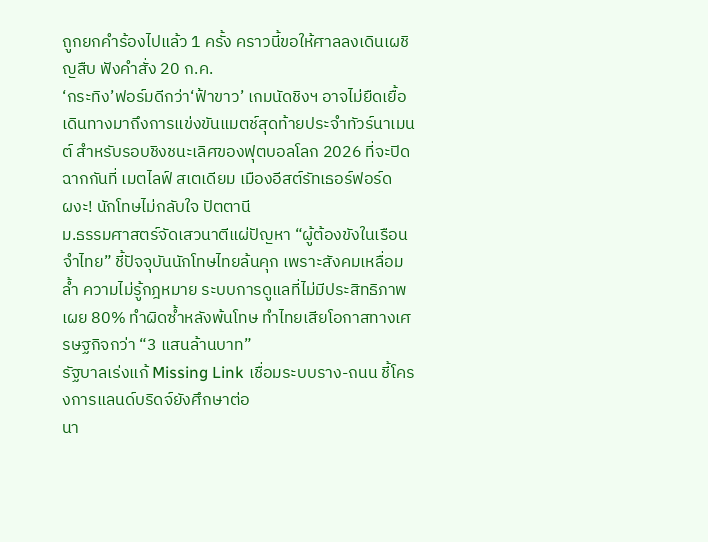ถูกยกคำร้องไปแล้ว 1 ครั้ง คราวนี้ขอให้ศาลลงเดินเผชิญสืบ ฟังคำสั่ง 20 ก.ค.
‘กระทิง’ฟอร์มดีกว่า‘ฟ้าขาว’ เกมนัดชิงฯ อาจไม่ยืดเยื้อ
เดินทางมาถึงการแข่งขันแมตช์สุดท้ายประจำทัวร์นาเมนต์ สำหรับรอบชิงชนะเลิศของฟุตบอลโลก 2026 ที่จะปิดฉากกันที่ เมตไลฟ์ สเตเดียม เมืองอีสต์รัทเธอร์ฟอร์ด
ผงะ! นักโทษไม่กลับใจ ปัตตานี
ม.ธรรมศาสตร์จัดเสวนาตีแผ่ปัญหา “ผู้ต้องขังในเรือนจำไทย” ชี้ปัจจุบันนักโทษไทยล้นคุก เพราะสังคมเหลื่อมล้ำ ความไม่รู้กฎหมาย ระบบการดูแลที่ไม่มีประสิทธิภาพ เผย 80% ทำผิดซ้ำหลังพ้นโทษ ทำไทยเสียโอกาสทางเศรษฐกิจกว่า “3 แสนล้านบาท”
รัฐบาลเร่งแก้ Missing Link เชื่อมระบบราง-ถนน ชี้โครงการแลนด์บริดจ์ยังศึกษาต่อ
นา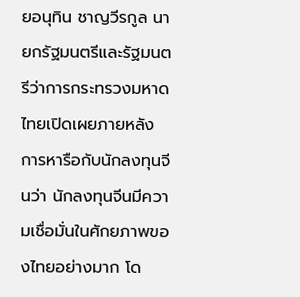ยอนุทิน ชาญวีรกูล นายกรัฐมนตรีและรัฐมนตรีว่าการกระทรวงมหาดไทยเปิดเผยภายหลังการหารือกับนักลงทุนจีนว่า นักลงทุนจีนมีความเชื่อมั่นในศักยภาพของไทยอย่างมาก โด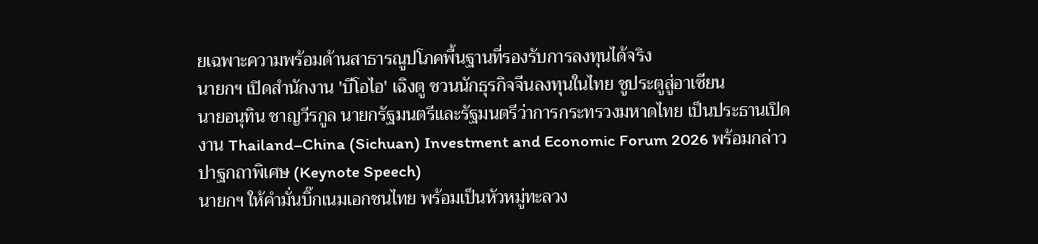ยเฉพาะความพร้อมด้านสาธารณูปโภคพื้นฐานที่รองรับการลงทุนได้จริง
นายกฯ เปิดสำนักงาน 'บีโอไอ' เฉิงตู ชวนนักธุรกิจจีนลงทุนในไทย ชูประตูสู่อาเซียน
นายอนุทิน ชาญวีรกูล นายกรัฐมนตรีและรัฐมนตรีว่าการกระทรวงมหาดไทย เป็นประธานเปิดงาน Thailand–China (Sichuan) Investment and Economic Forum 2026 พร้อมกล่าวปาฐกถาพิเศษ (Keynote Speech)
นายกฯ ให้คำมั่นบิ๊กเนมเอกชนไทย พร้อมเป็นหัวหมู่ทะลวง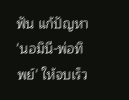ฟัน แก้ปัญหา 'นอมินี-พ่อทิพย์' ให้จบเร็ว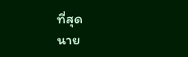ที่สุด
นาย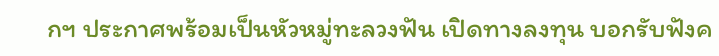กฯ ประกาศพร้อมเป็นหัวหมู่ทะลวงฟัน เปิดทางลงทุน บอกรับฟังค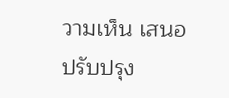วามเห็น เสนอปรับปรุง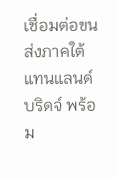เชื่อมต่อขนส่งภาคใต้แทนแลนด์บริดจ์ พร้อม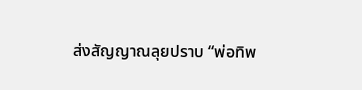ส่งสัญญาณลุยปราบ “พ่อทิพ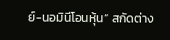ย์-นอมินีโอนหุ้น” สกัดต่าง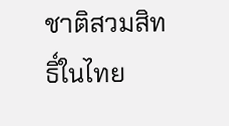ชาติสวมสิทธิ์ในไทย